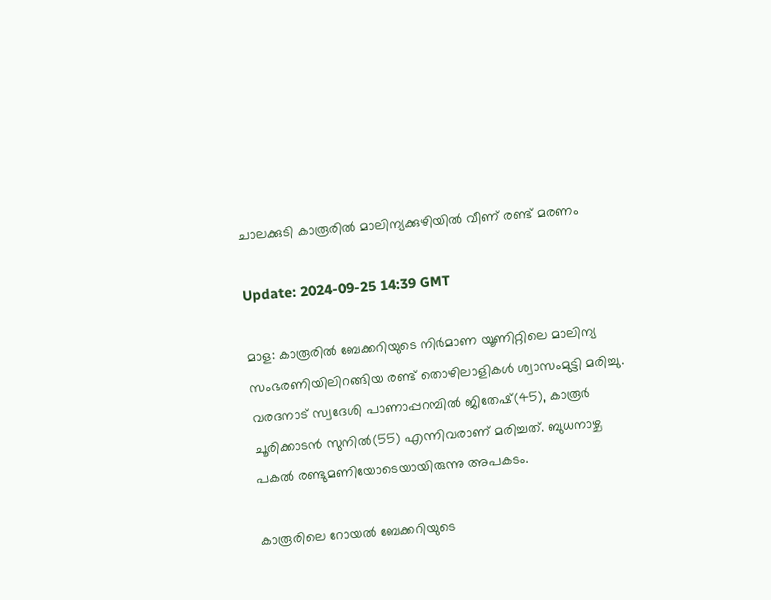ചാലക്കുടി കാരൂരില്‍ മാലിന്യക്കുഴിയില്‍ വീണ് രണ്ട് മരണം

Update: 2024-09-25 14:39 GMT

മാള: കാരൂരില്‍ ബേക്കറിയുടെ നിര്‍മാണ യൂണിറ്റിലെ മാലിന്യ സംഭരണിയിലിറങ്ങിയ രണ്ട് തൊഴിലാളികള്‍ ശ്വാസംമുട്ടി മരിച്ചു. വരദനാട് സ്വദേശി പാണാപ്പറമ്പില്‍ ജിതേഷ്(45), കാരൂര്‍ ചൂരിക്കാടന്‍ സുനില്‍(55) എന്നിവരാണ് മരിച്ചത്. ബുധനാഴ്ച പകല്‍ രണ്ടുമണിയോടെയായിരുന്നു അപകടം.

കാരൂരിലെ റോയല്‍ ബേക്കറിയുടെ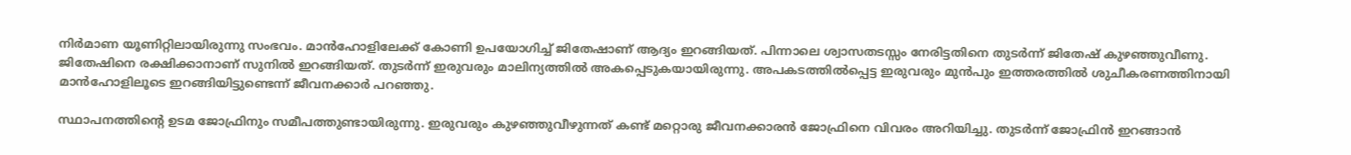നിര്‍മാണ യൂണിറ്റിലായിരുന്നു സംഭവം. മാന്‍ഹോളിലേക്ക് കോണി ഉപയോഗിച്ച് ജിതേഷാണ് ആദ്യം ഇറങ്ങിയത്. പിന്നാലെ ശ്വാസതടസ്സം നേരിട്ടതിനെ തുടര്‍ന്ന് ജിതേഷ് കുഴഞ്ഞുവീണു. ജിതേഷിനെ രക്ഷിക്കാനാണ് സുനില്‍ ഇറങ്ങിയത്. തുടര്‍ന്ന് ഇരുവരും മാലിന്യത്തില്‍ അകപ്പെടുകയായിരുന്നു. അപകടത്തില്‍പ്പെട്ട ഇരുവരും മുന്‍പും ഇത്തരത്തില്‍ ശുചീകരണത്തിനായി മാന്‍ഹോളിലൂടെ ഇറങ്ങിയിട്ടുണ്ടെന്ന് ജീവനക്കാര്‍ പറഞ്ഞു.

സ്ഥാപനത്തിന്റെ ഉടമ ജോഫ്രിനും സമീപത്തുണ്ടായിരുന്നു. ഇരുവരും കുഴഞ്ഞുവീഴുന്നത് കണ്ട് മറ്റൊരു ജീവനക്കാരന്‍ ജോഫ്രിനെ വിവരം അറിയിച്ചു. തുടര്‍ന്ന് ജോഫ്രിന്‍ ഇറങ്ങാന്‍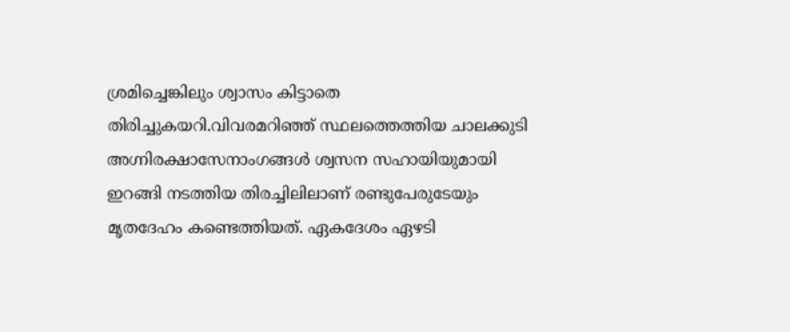ശ്രമിച്ചെങ്കിലും ശ്വാസം കിട്ടാതെ തിരിച്ചുകയറി.വിവരമറിഞ്ഞ് സ്ഥലത്തെത്തിയ ചാലക്കുടി അഗ്നിരക്ഷാസേനാംഗങ്ങള്‍ ശ്വസന സഹായിയുമായി ഇറങ്ങി നടത്തിയ തിരച്ചിലിലാണ് രണ്ടുപേരുടേയും മൃതദേഹം കണ്ടെത്തിയത്. ഏകദേശം ഏഴടി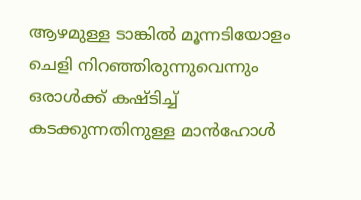ആഴമുള്ള ടാങ്കില്‍ മൂന്നടിയോളം ചെളി നിറഞ്ഞിരുന്നുവെന്നും ഒരാള്‍ക്ക് കഷ്ടിച്ച് കടക്കുന്നതിനുള്ള മാന്‍ഹോള്‍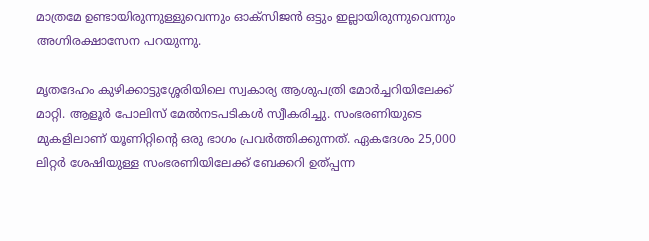മാത്രമേ ഉണ്ടായിരുന്നുള്ളുവെന്നും ഓക്സിജന്‍ ഒട്ടും ഇല്ലായിരുന്നുവെന്നും അഗ്നിരക്ഷാസേന പറയുന്നു.

മൃതദേഹം കുഴിക്കാട്ടുശ്ശേരിയിലെ സ്വകാര്യ ആശുപത്രി മോര്‍ച്ചറിയിലേക്ക് മാറ്റി. ആളൂര്‍ പോലിസ് മേല്‍നടപടികള്‍ സ്വീകരിച്ചു. സംഭരണിയുടെ മുകളിലാണ് യൂണിറ്റിന്റെ ഒരു ഭാഗം പ്രവര്‍ത്തിക്കുന്നത്. ഏകദേശം 25,000 ലിറ്റര്‍ ശേഷിയുള്ള സംഭരണിയിലേക്ക് ബേക്കറി ഉത്പ്പന്ന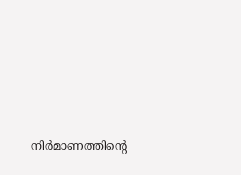നിര്‍മാണത്തിന്റെ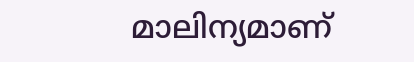മാലിന്യമാണ്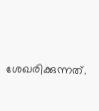ശേഖരിക്കുന്നത്.